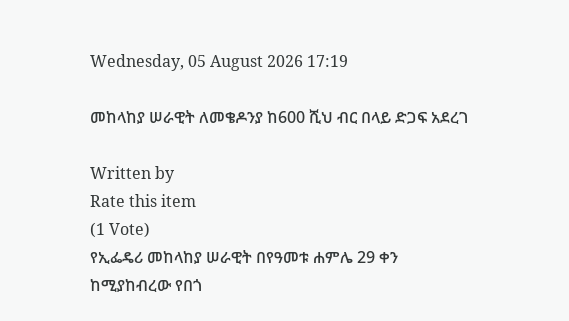Wednesday, 05 August 2026 17:19

መከላከያ ሠራዊት ለመቄዶንያ ከ600 ሺህ ብር በላይ ድጋፍ አደረገ

Written by
Rate this item
(1 Vote)
የኢፌዴሪ መከላከያ ሠራዊት በየዓመቱ ሐምሌ 29 ቀን ከሚያከብረው የበጎ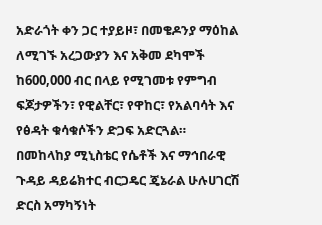አድራጎት ቀን ጋር ተያይዞ፣ በመቄዶንያ ማዕከል ለሚገኙ አረጋውያን እና አቅመ ደካሞች ከ600,000 ብር በላይ የሚገመቱ የምግብ ፍጆታዎችን፣ የዊልቸር፣ የዋከር፣ የአልባሳት እና የፅዳት ቁሳቁሶችን ድጋፍ አድርጓል።
በመከላከያ ሚኒስቴር የሴቶች እና ማኅበራዊ ጉዳይ ዳይሬክተር ብርጋዴር ጄኔራል ሁሉሀገርሽ ድርስ አማካኝነት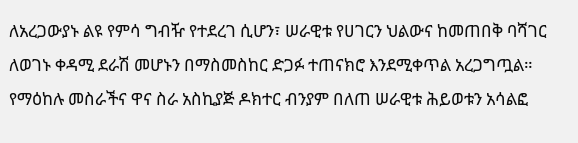ለአረጋውያኑ ልዩ የምሳ ግብዥ የተደረገ ሲሆን፣ ሠራዊቱ የሀገርን ህልውና ከመጠበቅ ባሻገር ለወገኑ ቀዳሚ ደራሽ መሆኑን በማስመስከር ድጋፉ ተጠናክሮ እንደሚቀጥል አረጋግጧል።
የማዕከሉ መስራችና ዋና ስራ አስኪያጅ ዶክተር ብንያም በለጠ ሠራዊቱ ሕይወቱን አሳልፎ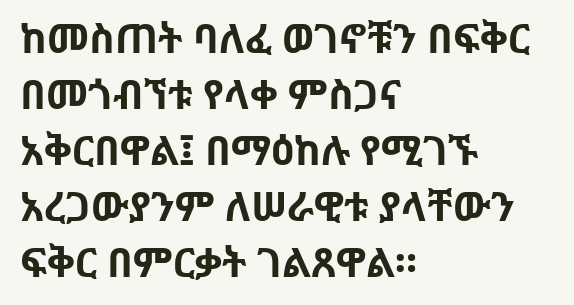ከመስጠት ባለፈ ወገኖቹን በፍቅር በመጎብኘቱ የላቀ ምስጋና አቅርበዋል፤ በማዕከሉ የሚገኙ አረጋውያንም ለሠራዊቱ ያላቸውን ፍቅር በምርቃት ገልጸዋል።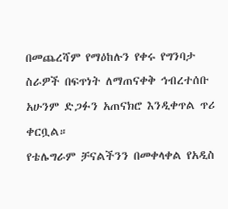በመጨረሻም የማዕከሉን የቀሩ የግንባታ ስራዎች በፍጥነት ለማጠናቀቅ ኅብረተሰቡ አሁንም ድጋፉን አጠናክሮ እንዲቀጥል ጥሪ ቀርቧል።
የቴሌግራም ቻናልችንን በመቀላቀል የአዲስ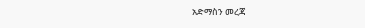አድማስን መረጃ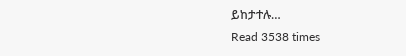ይከታተሉ…
Read 3538 times